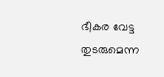ഭീകര വേട്ട തുടരുമെന്ന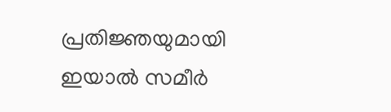പ്രതിജ്ഞയുമായി ഇയാൽ സമീർ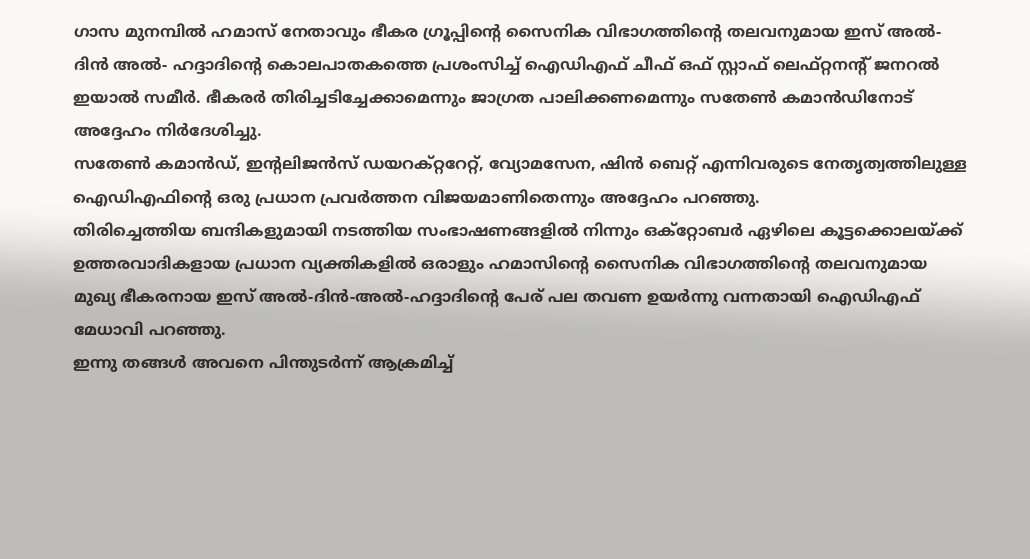ഗാസ മുനമ്പിൽ ഹമാസ് നേതാവും ഭീകര ഗ്രൂപ്പിന്റെ സൈനിക വിഭാഗത്തിന്റെ തലവനുമായ ഇസ് അൽ-ദിൻ അൽ- ഹദ്ദാദിന്റെ കൊലപാതകത്തെ പ്രശംസിച്ച് ഐഡിഎഫ് ചീഫ് ഒഫ് സ്റ്റാഫ് ലെഫ്റ്റനന്റ് ജനറൽ ഇയാൽ സമീർ. ഭീകരർ തിരിച്ചടിച്ചേക്കാമെന്നും ജാഗ്രത പാലിക്കണമെന്നും സതേൺ കമാൻഡിനോട് അദ്ദേഹം നിർദേശിച്ചു.
സതേൺ കമാൻഡ്, ഇന്റലിജൻസ് ഡയറക്റ്ററേറ്റ്, വ്യോമസേന, ഷിൻ ബെറ്റ് എന്നിവരുടെ നേതൃത്വത്തിലുള്ള ഐഡിഎഫിന്റെ ഒരു പ്രധാന പ്രവർത്തന വിജയമാണിതെന്നും അദ്ദേഹം പറഞ്ഞു.
തിരിച്ചെത്തിയ ബന്ദികളുമായി നടത്തിയ സംഭാഷണങ്ങളിൽ നിന്നും ഒക്റ്റോബർ ഏഴിലെ കൂട്ടക്കൊലയ്ക്ക് ഉത്തരവാദികളായ പ്രധാന വ്യക്തികളിൽ ഒരാളും ഹമാസിന്റെ സൈനിക വിഭാഗത്തിന്റെ തലവനുമായ മുഖ്യ ഭീകരനായ ഇസ് അൽ-ദിൻ-അൽ-ഹദ്ദാദിന്റെ പേര് പല തവണ ഉയർന്നു വന്നതായി ഐഡിഎഫ് മേധാവി പറഞ്ഞു.
ഇന്നു തങ്ങൾ അവനെ പിന്തുടർന്ന് ആക്രമിച്ച്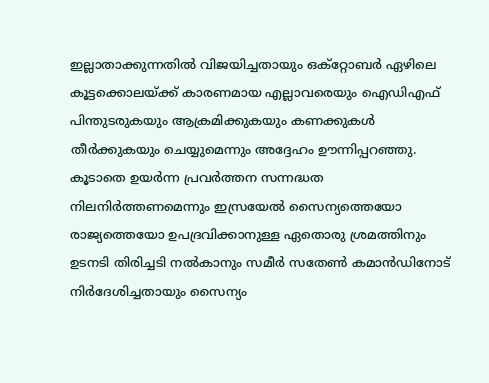ഇല്ലാതാക്കുന്നതിൽ വിജയിച്ചതായും ഒക്റ്റോബർ ഏഴിലെ കൂട്ടക്കൊലയ്ക്ക് കാരണമായ എല്ലാവരെയും ഐഡിഎഫ് പിന്തുടരുകയും ആക്രമിക്കുകയും കണക്കുകൾ തീർക്കുകയും ചെയ്യുമെന്നും അദ്ദേഹം ഊന്നിപ്പറഞ്ഞു.
കൂടാതെ ഉയർന്ന പ്രവർത്തന സന്നദ്ധത നിലനിർത്തണമെന്നും ഇസ്രയേൽ സൈന്യത്തെയോ രാജ്യത്തെയോ ഉപദ്രവിക്കാനുള്ള ഏതൊരു ശ്രമത്തിനും ഉടനടി തിരിച്ചടി നൽകാനും സമീർ സതേൺ കമാൻഡിനോട് നിർദേശിച്ചതായും സൈന്യം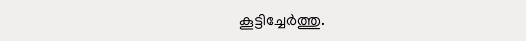കൂട്ടിച്ചേർത്തു.